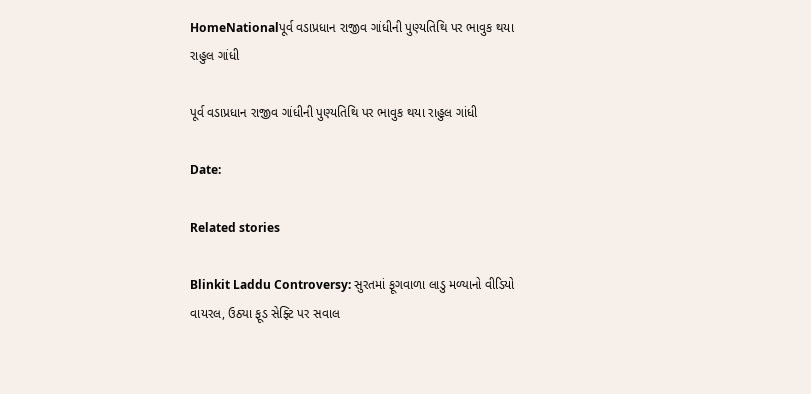HomeNationalપૂર્વ વડાપ્રધાન રાજીવ ગાંધીની પુણ્યતિથિ પર ભાવુક થયા રાહુલ ગાંધી

પૂર્વ વડાપ્રધાન રાજીવ ગાંધીની પુણ્યતિથિ પર ભાવુક થયા રાહુલ ગાંધી

Date:

Related stories

Blinkit Laddu Controversy: સુરતમાં ફૂગવાળા લાડુ મળ્યાનો વીડિયો વાયરલ, ઉઠ્યા ફૂડ સેફ્ટિ પર સવાલ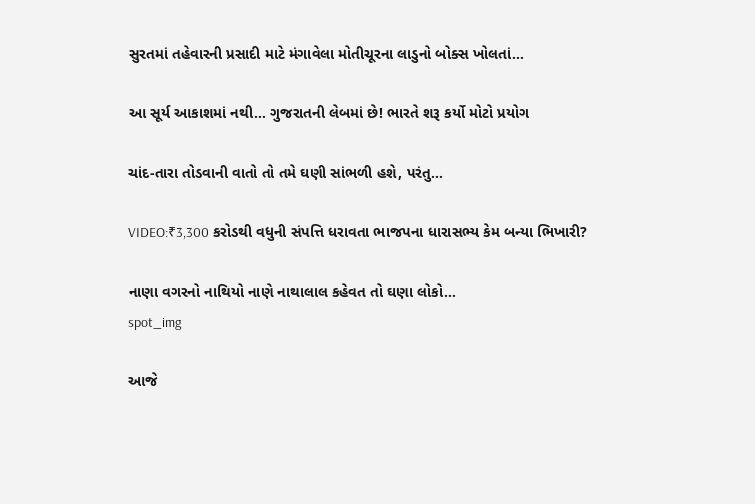સુરતમાં તહેવારની પ્રસાદી માટે મંગાવેલા મોતીચૂરના લાડુનો બોક્સ ખોલતાં...

આ સૂર્ય આકાશમાં નથી… ગુજરાતની લેબમાં છે! ભારતે શરૂ કર્યો મોટો પ્રયોગ

ચાંદ-તારા તોડવાની વાતો તો તમે ઘણી સાંભળી હશે, પરંતુ...

VIDEO:₹3,300 કરોડથી વધુની સંપત્તિ ધરાવતા ભાજપના ધારાસભ્ય કેમ બન્યા ભિખારી?

નાણા વગરનો નાથિયો નાણે નાથાલાલ કહેવત તો ઘણા લોકો...
spot_img

આજે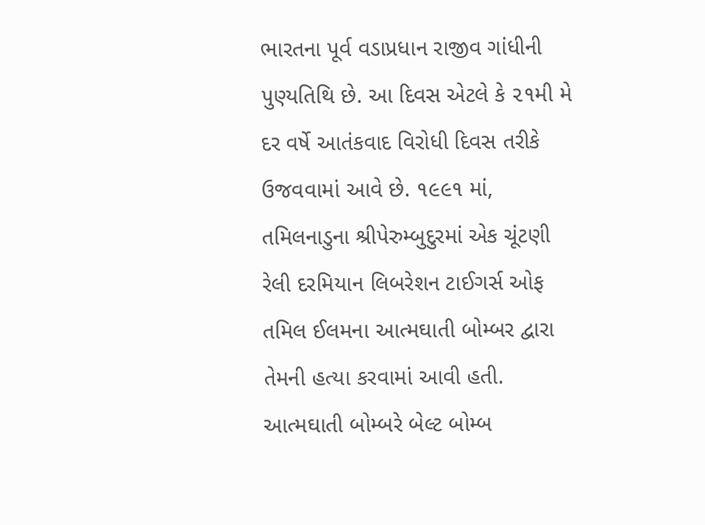ભારતના પૂર્વ વડાપ્રધાન રાજીવ ગાંધીની પુણ્યતિથિ છે. આ દિવસ એટલે કે ૨૧મી મે દર વર્ષે આતંકવાદ વિરોધી દિવસ તરીકે ઉજવવામાં આવે છે. ૧૯૯૧ માં, તમિલનાડુના શ્રીપેરુમ્બુદુરમાં એક ચૂંટણી રેલી દરમિયાન લિબરેશન ટાઈગર્સ ઓફ તમિલ ઈલમના આત્મઘાતી બોમ્બર દ્વારા તેમની હત્યા કરવામાં આવી હતી. આત્મઘાતી બોમ્બરે બેલ્ટ બોમ્બ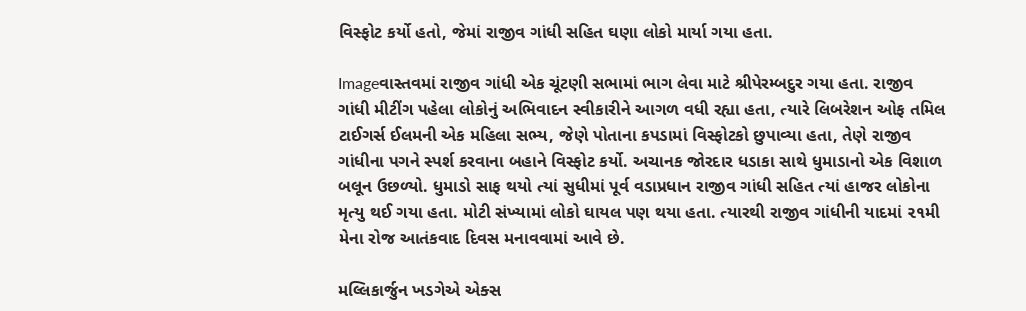વિસ્ફોટ કર્યો હતો, જેમાં રાજીવ ગાંધી સહિત ઘણા લોકો માર્યા ગયા હતા.

Imageવાસ્તવમાં રાજીવ ગાંધી એક ચૂંટણી સભામાં ભાગ લેવા માટે શ્રીપેરમ્બદુર ગયા હતા. રાજીવ ગાંધી મીટીંગ પહેલા લોકોનું અભિવાદન સ્વીકારીને આગળ વધી રહ્યા હતા, ત્યારે લિબરેશન ઓફ તમિલ ટાઈગર્સ ઈલમની એક મહિલા સભ્ય, જેણે પોતાના કપડામાં વિસ્ફોટકો છુપાવ્યા હતા, તેણે રાજીવ ગાંધીના પગને સ્પર્શ કરવાના બહાને વિસ્ફોટ કર્યો. અચાનક જોરદાર ધડાકા સાથે ધુમાડાનો એક વિશાળ બલૂન ઉછળ્યો. ધુમાડો સાફ થયો ત્યાં સુધીમાં પૂર્વ વડાપ્રધાન રાજીવ ગાંધી સહિત ત્યાં હાજર લોકોના મૃત્યુ થઈ ગયા હતા. મોટી સંખ્યામાં લોકો ઘાયલ પણ થયા હતા. ત્યારથી રાજીવ ગાંધીની યાદમાં ૨૧મી મેના રોજ આતંકવાદ દિવસ મનાવવામાં આવે છે.

મલ્લિકાર્જુન ખડગેએ એક્સ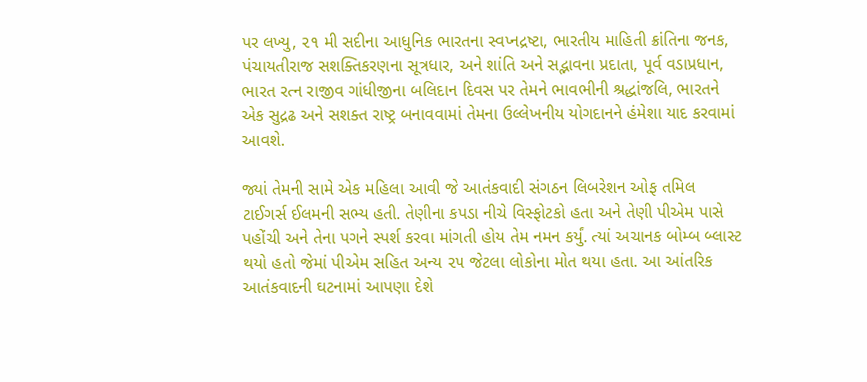પર લખ્યુ, ૨૧ મી સદીના આધુનિક ભારતના સ્વપ્નદ્રષ્ટા, ભારતીય માહિતી ક્રાંતિના જનક, પંચાયતીરાજ સશક્તિકરણના સૂત્રધાર, અને શાંતિ અને સદ્ભાવના પ્રદાતા, પૂર્વ વડાપ્રધાન, ભારત રત્ન રાજીવ ગાંધીજીના બલિદાન દિવસ પર તેમને ભાવભીની શ્રદ્ધાંજલિ, ભારતને એક સુદ્રઢ અને સશક્ત રાષ્ટ્ર બનાવવામાં તેમના ઉલ્લેખનીય યોગદાનને હંમેશા યાદ કરવામાં આવશે.

જ્યાં તેમની સામે એક મહિલા આવી જે આતંકવાદી સંગઠન લિબરેશન ઓફ તમિલ ટાઈગર્સ ઈલમની સભ્ય હતી. તેણીના કપડા નીચે વિસ્ફોટકો હતા અને તેણી પીએમ પાસે પહોંચી અને તેના પગને સ્પર્શ કરવા માંગતી હોય તેમ નમન કર્યું. ત્યાં અચાનક બોમ્બ બ્લાસ્ટ થયો હતો જેમાં પીએમ સહિત અન્ય ૨૫ જેટલા લોકોના મોત થયા હતા. આ આંતરિક આતંકવાદની ઘટનામાં આપણા દેશે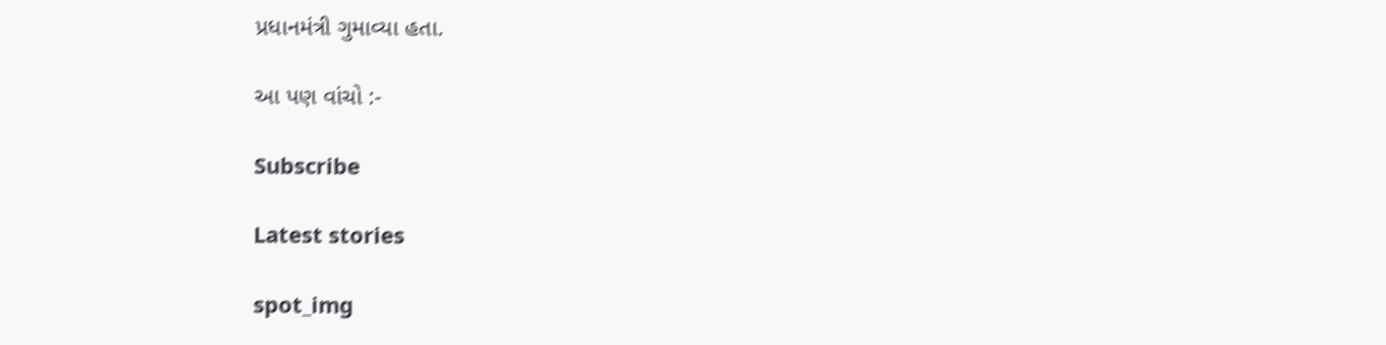પ્રધાનમંત્રી ગુમાવ્યા હતા.

આ પણ વાંચો :-

Subscribe

Latest stories

spot_img